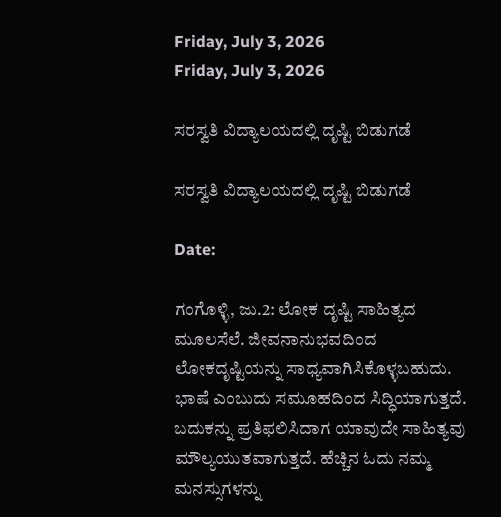Friday, July 3, 2026
Friday, July 3, 2026

ಸರಸ್ವತಿ ವಿದ್ಯಾಲಯದಲ್ಲಿ ದೃಷ್ಟಿ ಬಿಡುಗಡೆ

ಸರಸ್ವತಿ ವಿದ್ಯಾಲಯದಲ್ಲಿ ದೃಷ್ಟಿ ಬಿಡುಗಡೆ

Date:

ಗಂಗೊಳ್ಳಿ, ಜು.2: ಲೋಕ ದೃಷ್ಟಿ ಸಾಹಿತ್ಯದ ಮೂಲಸೆಲೆ. ಜೀವನಾನುಭವದಿಂದ ಲೋಕದೃಷ್ಟಿಯನ್ನು ಸಾಧ್ಯವಾಗಿಸಿಕೊಳ್ಳಬಹುದು. ಭಾಷೆ ಎಂಬುದು ಸಮೂಹದಿಂದ ಸಿದ್ಧಿಯಾಗುತ್ತದೆ. ಬದುಕನ್ನು ಪ್ರತಿಫಲಿಸಿದಾಗ ಯಾವುದೇ ಸಾಹಿತ್ಯವು ಮೌಲ್ಯಯುತವಾಗುತ್ತದೆ. ಹೆಚ್ಚಿನ ಓದು ನಮ್ಮ ಮನಸ್ಸುಗಳನ್ನು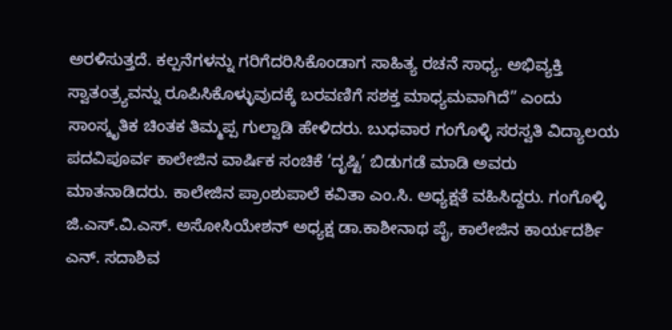ಅರಳಿಸುತ್ತದೆ. ಕಲ್ಪನೆಗಳನ್ನು ಗರಿಗೆದರಿಸಿಕೊಂಡಾಗ ಸಾಹಿತ್ಯ ರಚನೆ ಸಾಧ್ಯ. ಅಭಿವ್ಯಕ್ತಿ ಸ್ವಾತಂತ್ರ್ಯವನ್ನು ರೂಪಿಸಿಕೊಳ್ಳುವುದಕ್ಕೆ ಬರವಣಿಗೆ ಸಶಕ್ತ ಮಾಧ್ಯಮವಾಗಿದೆ” ಎಂದು ಸಾಂಸ್ಕೃತಿಕ ಚಿಂತಕ ತಿಮ್ಮಪ್ಪ ಗುಲ್ವಾಡಿ ಹೇಳಿದರು. ಬುಧವಾರ ಗಂಗೊಳ್ಳಿ ಸರಸ್ವತಿ ವಿದ್ಯಾಲಯ ಪದವಿಪೂರ್ವ ಕಾಲೇಜಿನ ವಾರ್ಷಿಕ ಸಂಚಿಕೆ ‘ದೃಷ್ಟಿ’ ಬಿಡುಗಡೆ ಮಾಡಿ ಅವರು ಮಾತನಾಡಿದರು. ಕಾಲೇಜಿನ ಪ್ರಾಂಶುಪಾಲೆ ಕವಿತಾ ಎಂ.ಸಿ. ಅಧ್ಯಕ್ಷತೆ ವಹಿಸಿದ್ದರು. ಗಂಗೊಳ್ಳಿ ಜಿ.ಎಸ್.ವಿ.ಎಸ್. ಅಸೋಸಿಯೇಶನ್ ಅಧ್ಯಕ್ಷ ಡಾ.ಕಾಶೀನಾಥ ಪೈ, ಕಾಲೇಜಿನ ಕಾರ್ಯದರ್ಶಿ ಎನ್. ಸದಾಶಿವ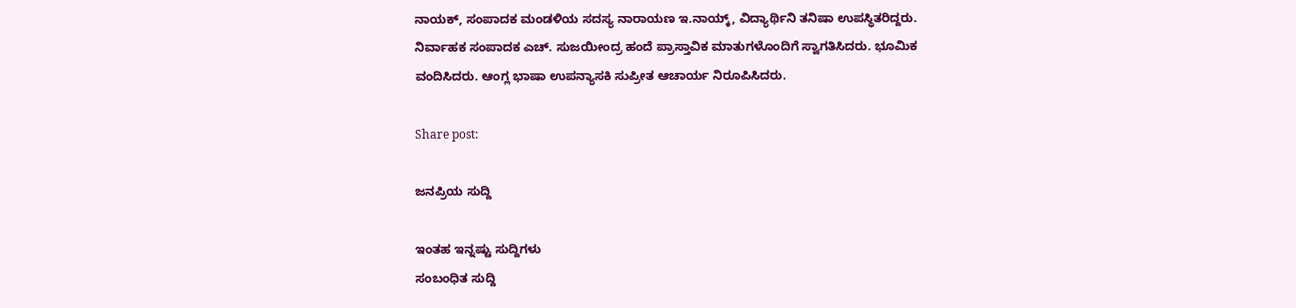ನಾಯಕ್, ಸಂಪಾದಕ ಮಂಡಳಿಯ ಸದಸ್ಯ ನಾರಾಯಣ ಇ.ನಾಯ್ಕ್, ವಿದ್ಯಾರ್ಥಿನಿ ತನಿಷಾ ಉಪಸ್ಥಿತರಿದ್ದರು. ನಿರ್ವಾಹಕ ಸಂಪಾದಕ ಎಚ್. ಸುಜಯೀಂದ್ರ ಹಂದೆ ಪ್ರಾಸ್ತಾವಿಕ ಮಾತುಗಳೊಂದಿಗೆ ಸ್ವಾಗತಿಸಿದರು. ಭೂಮಿಕ ವಂದಿಸಿದರು. ಆಂಗ್ಲ ಭಾಷಾ ಉಪನ್ಯಾಸಕಿ ಸುಪ್ರೀತ ಆಚಾರ್ಯ ನಿರೂಪಿಸಿದರು.

Share post:

ಜನಪ್ರಿಯ ಸುದ್ದಿ

ಇಂತಹ ಇನ್ನಷ್ಟು ಸುದ್ದಿಗಳು
ಸಂಬಂಧಿತ ಸುದ್ದಿ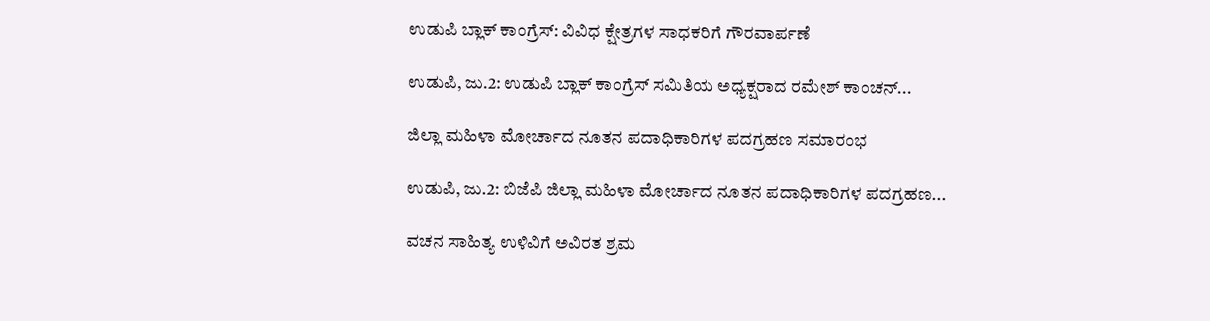ಉಡುಪಿ ಬ್ಲಾಕ್ ಕಾಂಗ್ರೆಸ್: ವಿವಿಧ ಕ್ಷೇತ್ರಗಳ ಸಾಧಕರಿಗೆ ಗೌರವಾರ್ಪಣೆ

ಉಡುಪಿ, ಜು.2: ಉಡುಪಿ ಬ್ಲಾಕ್ ಕಾಂಗ್ರೆಸ್ ಸಮಿತಿಯ ಅಧ್ಯಕ್ಷರಾದ ರಮೇಶ್ ಕಾಂಚನ್...

ಜಿಲ್ಲಾ ಮಹಿಳಾ ಮೋರ್ಚಾದ ನೂತನ ಪದಾಧಿಕಾರಿಗಳ ಪದಗ್ರಹಣ ಸಮಾರಂಭ

ಉಡುಪಿ, ಜು.2: ಬಿಜೆಪಿ ಜಿಲ್ಲಾ ಮಹಿಳಾ ಮೋರ್ಚಾದ ನೂತನ ಪದಾಧಿಕಾರಿಗಳ ಪದಗ್ರಹಣ...

ವಚನ ಸಾಹಿತ್ಯ ಉಳಿವಿಗೆ ಅವಿರತ ಶ್ರಮ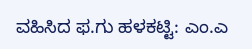ವಹಿಸಿದ ಫ.ಗು ಹಳಕಟ್ಟಿ: ಎಂ.ಎ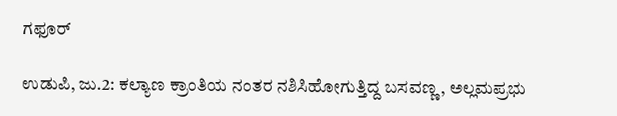ಗಫೂರ್

ಉಡುಪಿ, ಜು.2: ಕಲ್ಯಾಣ ಕ್ರಾಂತಿಯ ನಂತರ ನಶಿಸಿಹೋಗುತ್ತಿದ್ದ ಬಸವಣ್ಣ, ಅಲ್ಲಮಪ್ರಭು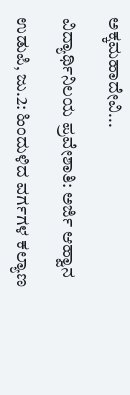ಅಕ್ಕಮಹಾದೇವಿ...

ವಿದ್ಯಾರ್ಥಿನಿಲಯ ಪ್ರವೇಶಾತಿ: ಅರ್ಜಿ ಆಹ್ವಾನ

ಉಡುಪಿ, ಜು.2: ಹಿಂದುಳಿದ ವರ್ಗಗಳ ಕಲ್ಯಾಣ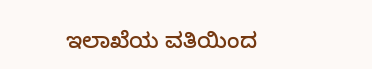ಇಲಾಖೆಯ ವತಿಯಿಂದ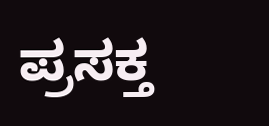ಪ್ರಸಕ್ತ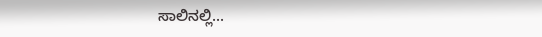ಸಾಲಿನಲ್ಲಿ...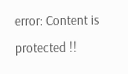error: Content is protected !!